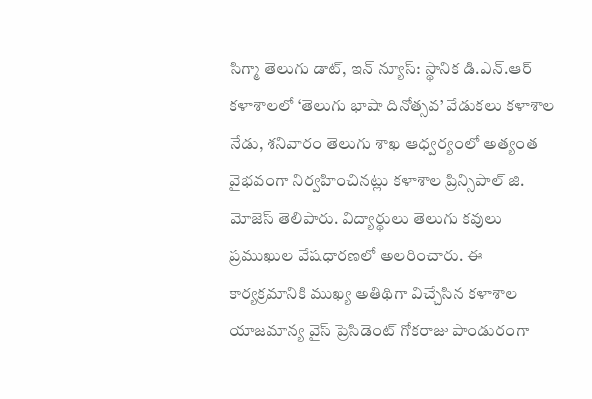సిగ్మా తెలుగు డాట్, ఇన్ న్యూస్: స్థానిక డి.ఎన్.ఆర్ కళాశాలలో ‘తెలుగు భాషా దినోత్సవ’ వేడుకలు కళాశాల నేడు, శనివారం తెలుగు శాఖ ఆధ్వర్యంలో అత్యంత వైభవంగా నిర్వహించినట్లు కళాశాల ప్రిన్సిపాల్ జి. మోజెస్ తెలిపారు. విద్యార్థులు తెలుగు కవులు ప్రముఖుల వేషధారణలో అలరించారు. ఈ కార్యక్రమానికి ముఖ్య అతిథిగా విచ్చేసిన కళాశాల యాజమాన్య వైస్ ప్రెసిడెంట్ గోకరాజు పాండురంగా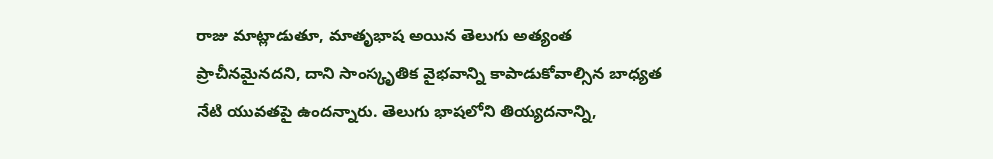రాజు మాట్లాడుతూ, మాతృభాష అయిన తెలుగు అత్యంత ప్రాచీనమైనదని, దాని సాంస్కృతిక వైభవాన్ని కాపాడుకోవాల్సిన బాధ్యత నేటి యువతపై ఉందన్నారు. తెలుగు భాషలోని తియ్యదనాన్ని,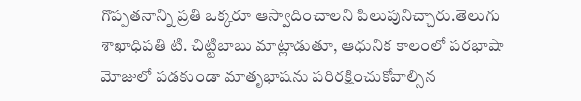గొప్పతనాన్ని ప్రతి ఒక్కరూ ఆస్వాదించాలని పిలుపునిచ్చారు.తెలుగు శాఖాధిపతి టి. చిట్టిబాబు మాట్లాడుతూ, ఆధునిక కాలంలో పరభాషా మోజులో పడకుండా మాతృభాషను పరిరక్షించుకోవాల్సిన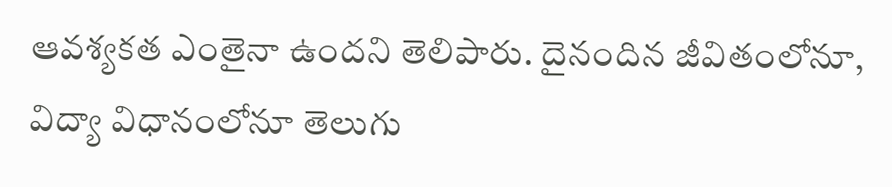ఆవశ్యకత ఎంతైనా ఉందని తెలిపారు. దైనందిన జీవితంలోనూ, విద్యా విధానంలోనూ తెలుగు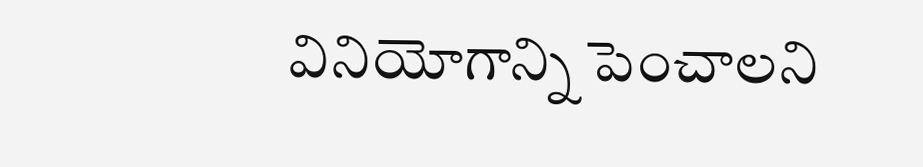వినియోగాన్ని పెంచాలని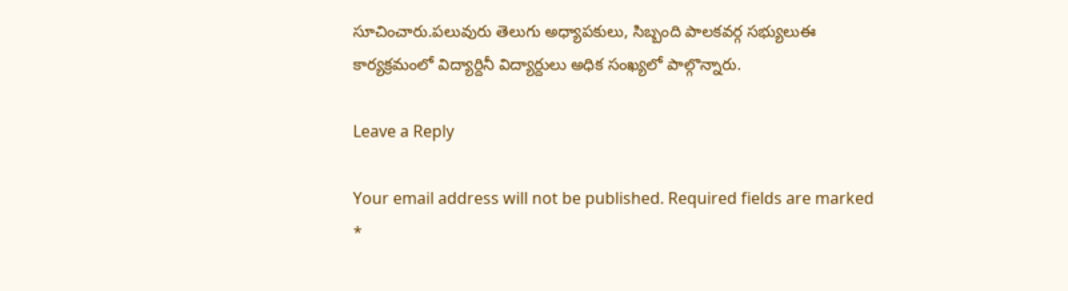సూచించారు.పలువురు తెలుగు అధ్యాపకులు, సిబ్బంది పాలకవర్గ సభ్యులుఈ కార్యక్రమంలో విద్యార్దినీ విద్యార్దులు అధిక సంఖ్యలో పాల్గొన్నారు.

Leave a Reply

Your email address will not be published. Required fields are marked *